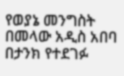የወያኔ መንግስት በመላው አዲስ አበባ በታንክ የተደገፉ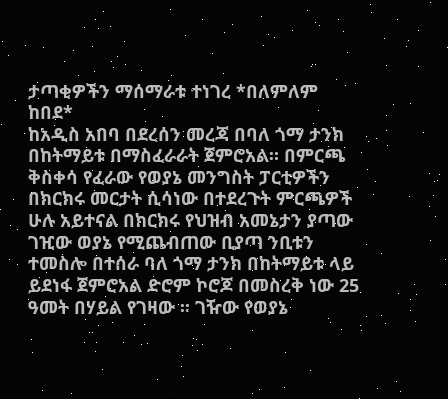ታጣቂዎችን ማሰማራቱ ተነገረ *በለምለም ከበደ*
ከአዲስ አበባ በደረሰን መረጃ በባለ ጎማ ታንክ በከትማይቱ በማስፈራራት ጀምሮአል። በምርጫ ቅስቀሳ የፈራው የወያኔ መንግስት ፓርቲዎችን በክርክሩ መርታት ሲሳነው በተደረጉት ምርጫዎች ሁሉ አይተናል በክርክሩ የህዝብ አመኔታን ያጣው ገዢው ወያኔ የሚጨብጠው ቢያጣ ንቢቱን ተመስሎ በተሰራ ባለ ጎማ ታንክ በከትማይቱ ላይ ይደነፋ ጀምሮአል ድሮም ኮሮጆ በመስረቅ ነው 25 ዓመት በሃይል የገዛው ። ገዥው የወያኔ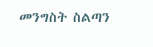መንግስት ስልጣን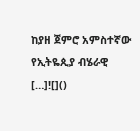ከያዘ ጀምሮ አምስተኛው የኢትዬጲያ ብሄራዊ […]![]()